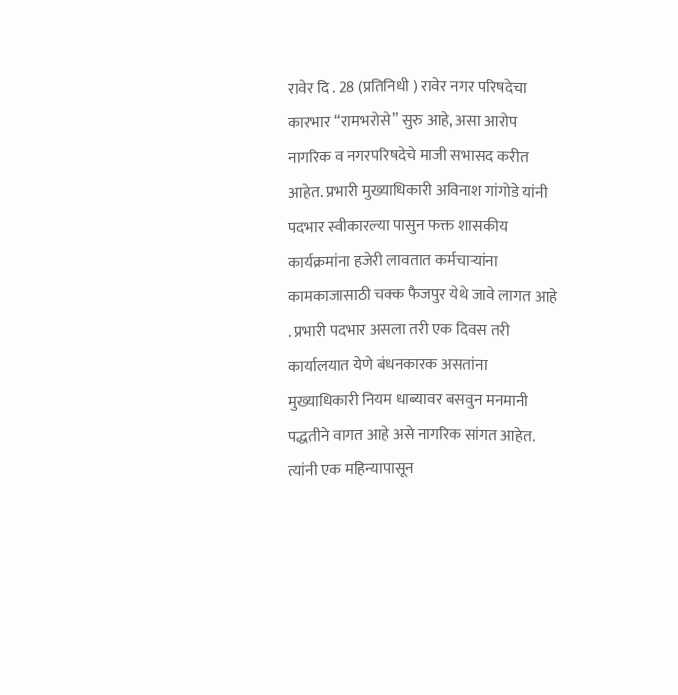रावेर दि . 28 (प्रतिनिधी ) रावेर नगर परिषदेचा कारभार “रामभरोसे” सुरु आहे, असा आरोप नागरिक व नगरपरिषदेचे माजी सभासद करीत आहेत. प्रभारी मुख्याधिकारी अविनाश गांगोडे यांनी पदभार स्वीकारल्या पासुन फक्त शासकीय कार्यक्रमांना हजेरी लावतात कर्मचाऱ्यांना कामकाजासाठी चक्क फैजपुर येथे जावे लागत आहे . प्रभारी पदभार असला तरी एक दिवस तरी कार्यालयात येणे बंधनकारक असतांना मुख्याधिकारी नियम धाब्यावर बसवुन मनमानी पद्धतीने वागत आहे असे नागरिक सांगत आहेत. त्यांनी एक महिन्यापासून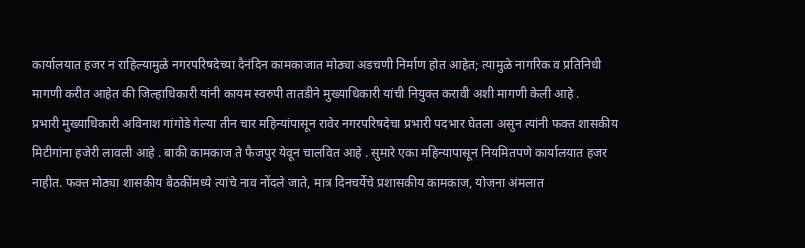कार्यालयात हजर न राहिल्यामुळे नगरपरिषदेच्या दैनंदिन कामकाजात मोठ्या अडचणी निर्माण होत आहेत; त्यामुळे नागरिक व प्रतिनिधी मागणी करीत आहेत की जिल्हाधिकारी यांनी कायम स्वरुपी तातडीने मुख्याधिकारी यांची नियुक्त करावी अशी मागणी केली आहे .
प्रभारी मुख्याधिकारी अविनाश गांगोडे गेल्या तीन चार महिन्यांपासून रावेर नगरपरिषदेचा प्रभारी पदभार घेतला असुन त्यांनी फक्त शासकीय मिटीगांना हजेरी लावली आहे . बाकी कामकाज ते फैजपुर येवून चालवित आहे . सुमारे एका महिन्यापासून नियमितपणे कार्यालयात हजर नाहीत. फक्त मोठ्या शासकीय बैठकींमध्ये त्यांचे नाव नोंदले जाते, मात्र दिनचर्येचे प्रशासकीय कामकाज, योजना अंमलात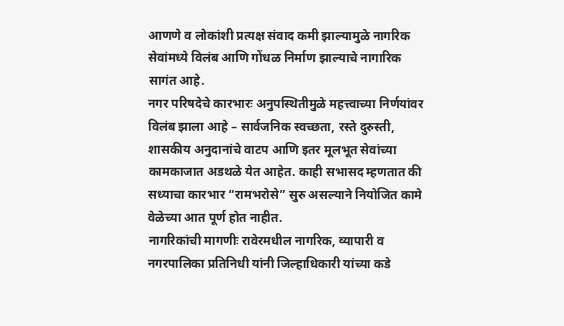आणणे व लोकांशी प्रत्यक्ष संवाद कमी झाल्यामुळे नागरिक सेवांमध्ये विलंब आणि गोंधळ निर्माण झाल्याचे नागारिक सागंत आहे.
नगर परिषदेचे कारभारः अनुपस्थितीमुळे महत्त्वाच्या निर्णयांवर विलंब झाला आहे – सार्वजनिक स्वच्छता, रस्ते दुरुस्ती, शासकीय अनुदानांचे वाटप आणि इतर मूलभूत सेवांच्या कामकाजात अडथळे येत आहेत. काही सभासद म्हणतात की सध्याचा कारभार “रामभरोसे” सुरु असल्याने नियोजित कामे वेळेच्या आत पूर्ण होत नाहीत.
नागरिकांची मागणीः रावेरमधील नागरिक, व्यापारी व नगरपालिका प्रतिनिधी यांनी जिल्हाधिकारी यांच्या कडे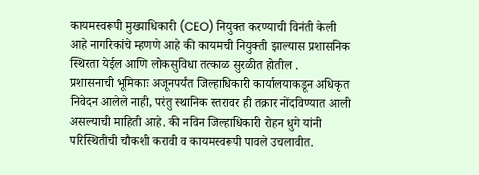कायमस्वरूपी मुख्याधिकारी (CEO) नियुक्त करण्याची विनंती केली आहे नागरिकांचे म्हणणे आहे की कायमची नियुक्ती झाल्यास प्रशासनिक स्थिरता येईल आणि लोकसुविधा तत्काळ सुरळीत होतील .
प्रशासनाची भूमिकाः अजूनपर्यंत जिल्हाधिकारी कार्यालयाकडून अधिकृत निवेदन आलेले नाही, परंतु स्थानिक स्तरावर ही तक्रार नोंदविण्यात आली असल्याची माहिती आहे. की नविन जिल्हाधिकारी रोहन धुगे यांनी परिस्थितीची चौकशी करावी व कायमस्वरूपी पावले उचलावीत.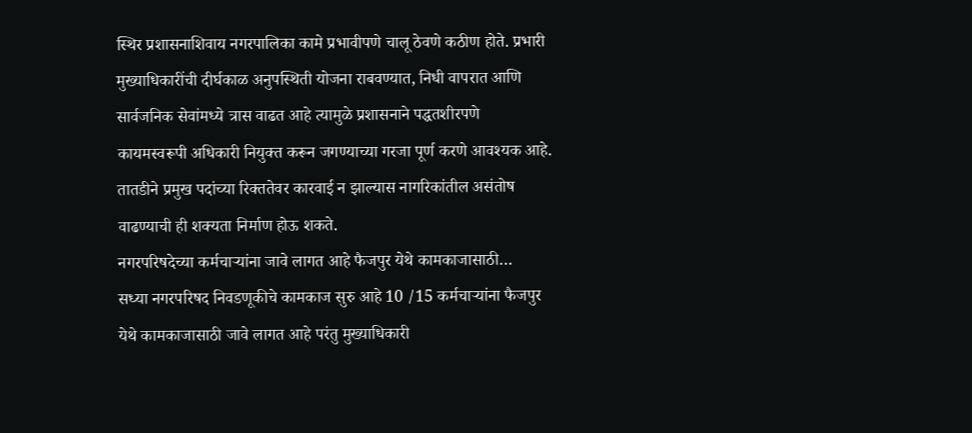स्थिर प्रशासनाशिवाय नगरपालिका कामे प्रभावीपणे चालू ठेवणे कठीण होते. प्रभारी मुख्याधिकारींची दीर्घकाळ अनुपस्थिती योजना राबवण्यात, निधी वापरात आणि सार्वजनिक सेवांमध्ये त्रास वाढत आहे त्यामुळे प्रशासनाने पद्धतशीरपणे कायमस्वरूपी अधिकारी नियुक्त करून जगण्याच्या गरजा पूर्ण करणे आवश्यक आहे. तातडीने प्रमुख पदांच्या रिक्ततेवर कारवाई न झाल्यास नागरिकांतील असंतोष वाढण्याची ही शक्यता निर्माण होऊ शकते.
नगरपरिषदेच्या कर्मचाऱ्यांना जावे लागत आहे फैजपुर येथे कामकाजासाठी…
सध्या नगरपरिषद निवडणूकीचे कामकाज सुरु आहे 10 /15 कर्मचाऱ्यांना फैजपुर येथे कामकाजासाठी जावे लागत आहे परंतु मुख्याधिकारी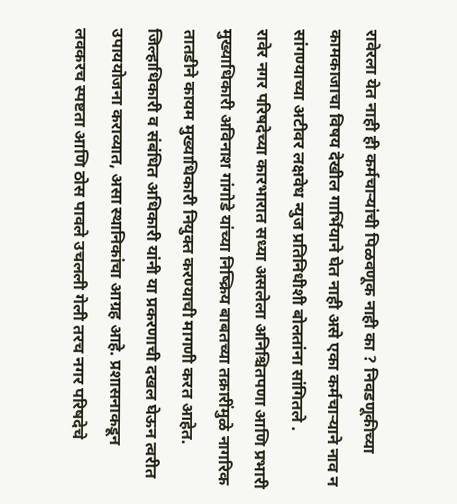रावेरला येत नाही ही कर्मचाऱ्यांची पिळवणूक नाही का ? निवडणूकीच्या कामकाजाचा विषय देखील गार्भियाने घेत नाही असे एका कर्मचाऱ्याने नाव न सांगण्याच्या अटीवर लक्षवेध न्युज प्रतिनिधीशी बोलतांना सांगितले .
रावेर नगर परिषदेच्या कारभारात सध्या असलेला अनिश्चितपणा आणि प्रभारी मुख्याधिकारी अविनाश गांगोडे यांच्या निष्क्रिय बाबतच्या तक्रारींमुळे नागरिक तातडीने कायम मुख्याधिकारी नियुक्त करण्याची मागणी करत आहेत. जिल्हाधिकारी व संबंधित अधिकारी यांनी या प्रकरणाची दखल घेऊन त्वरीत उपाययोजना कराव्यात, असा स्थानिकांचा आग्रह आहे. प्रशासनाकडून लवकरच स्पष्टता आणि ठोस पावले उचलली गेली तरच नगर परिषदेचे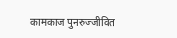कामकाज पुनरुज्जीवित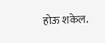होऊ शकेल.